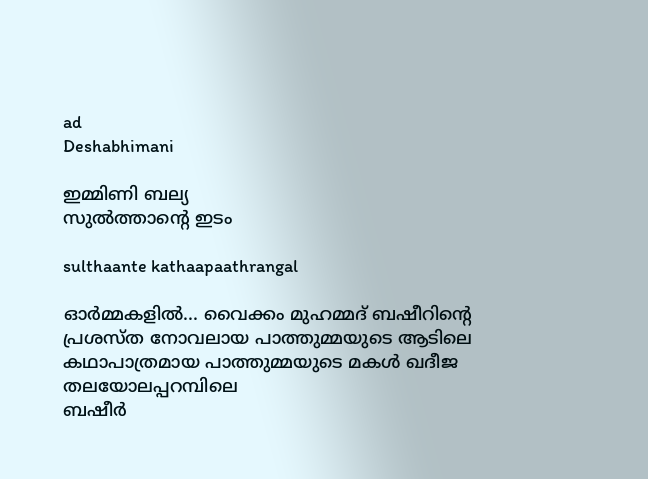ad
Deshabhimani

ഇമ്മിണി ബല്യ
സുൽത്താന്റെ ഇടം

sulthaante kathaapaathrangal

ഓർമ്മകളിൽ... വൈക്കം മുഹമ്മദ് ബഷീറിന്റെ പ്രശസ്ത നോവലായ പാത്തുമ്മയുടെ ആടിലെ കഥാപാത്രമായ പാത്തുമ്മയുടെ മകൾ ഖദീജ തലയോലപ്പറമ്പിലെ
ബഷീർ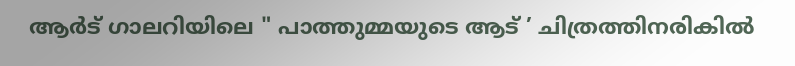ആർട്‌ ഗാലറിയിലെ " പാത്തുമ്മയുടെ ആട് ’ ചിത്രത്തിനരികിൽ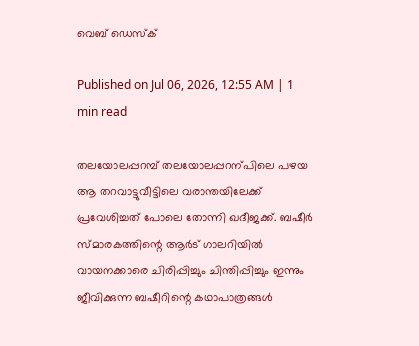വെബ് ഡെസ്ക്

Published on Jul 06, 2026, 12:55 AM | 1 min read

തലയോലപ്പറമ്പ്‌ തലയോലപ്പറന്പിലെ പഴയ ആ തറവാട്ടുവീട്ടിലെ വരാന്തയിലേക്ക് പ്രവേശിച്ചത്‌ പോലെ തോന്നി ഖദീജക്ക്‌. ബഷീർ സ്മാരകത്തിന്റെ ആർട്‌ ഗാലറിയിൽ വായനക്കാരെ ചിരിപ്പിച്ചും ചിന്തിപ്പിച്ചും ഇന്നും ജീവിക്കുന്ന ബഷീറിന്റെ കഥാപാത്രങ്ങൾ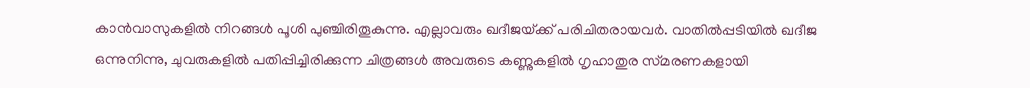കാൻവാസുകളിൽ നിറങ്ങൾ പൂശി പുഞ്ചിരിതൂകുന്നു. എല്ലാവരും ഖദീജയ്‌ക്ക്‌ പരിചിതരായവർ. വാതിൽപ്പടിയിൽ ഖദീജ ഒന്നുനിന്നു, ചുവരുകളിൽ പതിപ്പിച്ചിരിക്കുന്ന ചിത്രങ്ങൾ അവരുടെ കണ്ണുകളിൽ ഗൃഹാതുര സ്‌മരണകളായി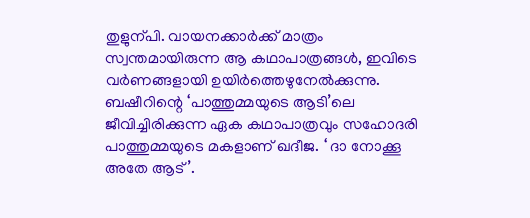തുളുന്പി. വായനക്കാർക്ക് മാത്രം സ്വന്തമായിരുന്ന ആ കഥാപാത്രങ്ങൾ, ഇവിടെ വർണങ്ങളായി ഉയിർത്തെഴുനേൽക്കുന്നു. ബഷീറിന്റെ ‘പാത്തുമ്മയുടെ ആടി’ലെ ജീവിച്ചിരിക്കുന്ന ഏക കഥാപാത്രവും സഹോദരി പാത്തുമ്മയുടെ മകളാണ്‌ ഖദീജ. ‘ ദാ നോക്കൂ അതേ ആട്‌ ’.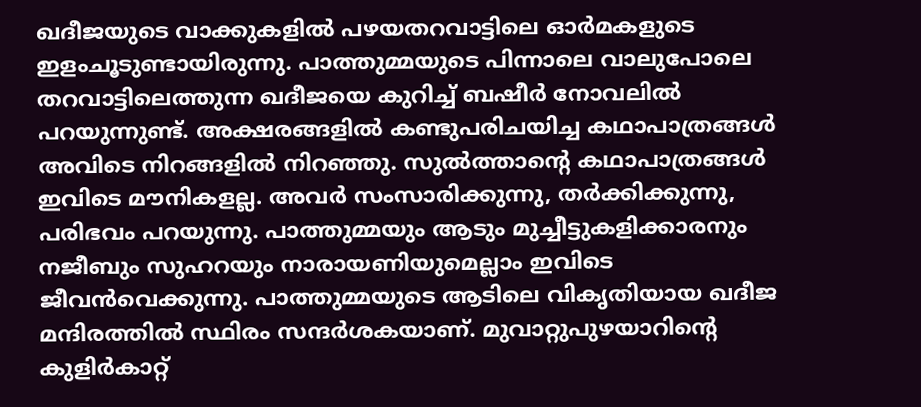ഖദീജയുടെ വാക്കുകളിൽ പഴയതറവാട്ടിലെ ഓർമകളുടെ ഇളംചൂടുണ്ടായിരുന്നു. പാത്തുമ്മയുടെ പിന്നാലെ വാലുപോലെ തറവാട്ടിലെത്തുന്ന ഖദീജയെ കുറിച്ച്‌ ബഷീർ നോവലിൽ പറയുന്നുണ്ട്‌. അക്ഷരങ്ങളിൽ കണ്ടുപരിചയിച്ച കഥാപാത്രങ്ങൾ അവിടെ നിറങ്ങളിൽ നിറഞ്ഞു. സുൽത്താന്റെ കഥാപാത്രങ്ങൾ ഇവിടെ മൗനികളല്ല. അവർ സംസാരിക്കുന്നു, തർക്കിക്കുന്നു, പരിഭവം പറയുന്നു. പാത്തുമ്മയും ആടും മുച്ചീട്ടുകളിക്കാരനും നജീബും സുഹറയും നാരായണിയുമെല്ലാം ഇവിടെ ജീവൻവെക്കുന്നു. പാത്തുമ്മയുടെ ആടിലെ വികൃതിയായ ഖദീജ മന്ദിരത്തിൽ സ്ഥിരം സന്ദർശകയാണ്‌. മുവാറ്റുപുഴയാറിന്റെ കുളിർകാറ്റ്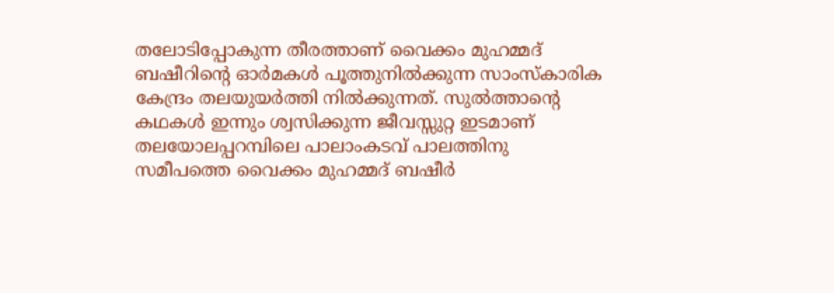തലോടിപ്പോകുന്ന തീരത്താണ്‌ വൈക്കം മുഹമ്മദ്‌ ബഷീറിന്റെ ഓർമകൾ പൂത്തുനിൽക്കുന്ന സാംസ്‌കാരിക കേന്ദ്രം തലയുയർത്തി നിൽക്കുന്നത്‌. സുൽത്താന്റെ കഥകൾ ഇന്നും ശ്വസിക്കുന്ന ജീവസ്സുറ്റ ഇടമാണ്‌ തലയോലപ്പറമ്പിലെ പാലാംകടവ് പാലത്തിനു സമീപത്തെ വൈക്കം മുഹമ്മദ് ബഷീർ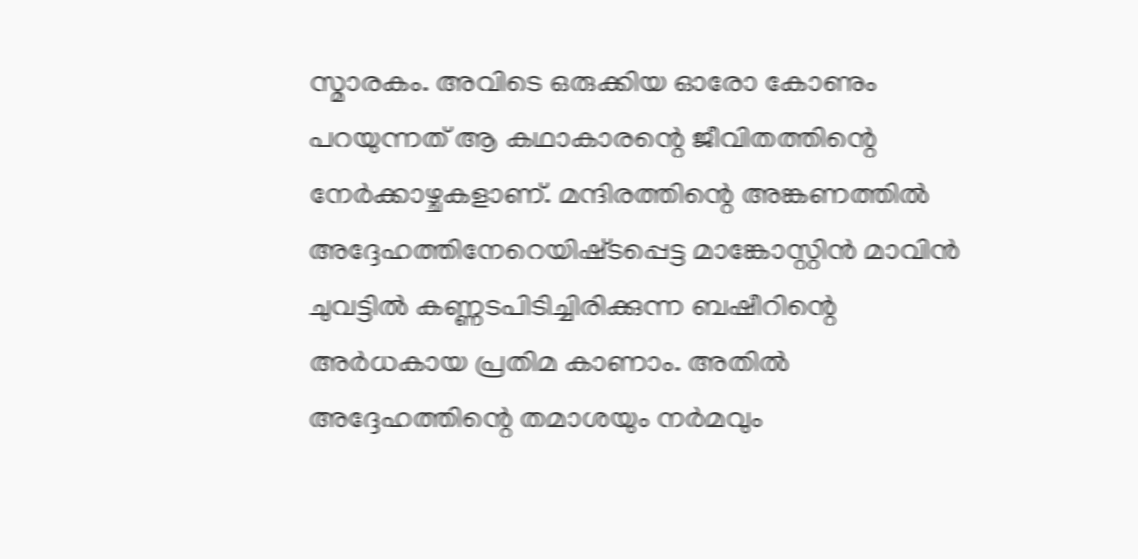സ്മാരകം. അവിടെ ഒരുക്കിയ ഓരോ കോണും പറയുന്നത് ആ കഥാകാരന്റെ ജീവിതത്തിന്റെ നേർക്കാഴ്ചകളാണ്. മന്ദിരത്തിന്റെ അങ്കണത്തിൽ അദ്ദേഹത്തിനേറെയിഷ്‌ടപ്പെട്ട മാങ്കോസ്റ്റിൻ മാവിൻ ചുവട്ടിൽ കണ്ണടപിടിച്ചിരിക്കുന്ന ബഷീറിന്റെ അർധകായ പ്രതിമ കാണാം. അതിൽ അദ്ദേഹത്തിന്റെ തമാശയും നർമവും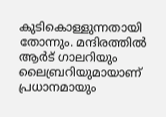കുടികൊള്ളുന്നതായി തോന്നും. മന്ദിരത്തിൽ ആർട്‌ ഗാലറിയും ലൈബ്രറിയുമായാണ്‌ പ്രധാനമായും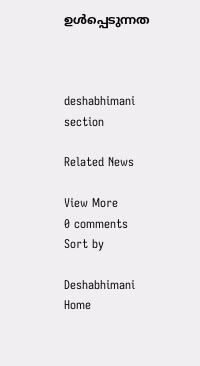ഉൾപ്പെടുന്നത



deshabhimani section

Related News

View More
0 comments
Sort by

Deshabhimani
Home